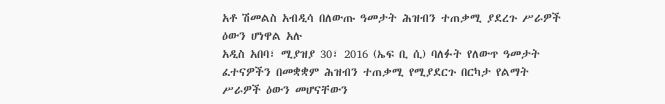አቶ ሽመልስ አብዲሳ በለውጡ ዓመታት ሕዝብን ተጠቃሚ ያደረጉ ሥራዎች ዕውን ሆነዋል አሉ
አዲስ አበባ፣ ሚያዝያ 30፣ 2016 (ኤፍ ቢ ሲ) ባለፉት የለውጥ ዓመታት ፈተናዎችን በመቋቋም ሕዝብን ተጠቃሚ የሚያደርጉ በርካታ የልማት ሥራዎች ዕውን መሆናቸውን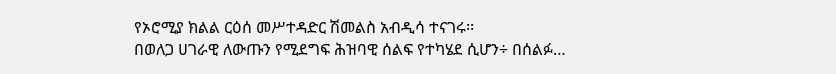የኦሮሚያ ክልል ርዕሰ መሥተዳድር ሽመልስ አብዲሳ ተናገሩ፡፡
በወለጋ ሀገራዊ ለውጡን የሚደግፍ ሕዝባዊ ሰልፍ የተካሄደ ሲሆን÷ በሰልፉ…